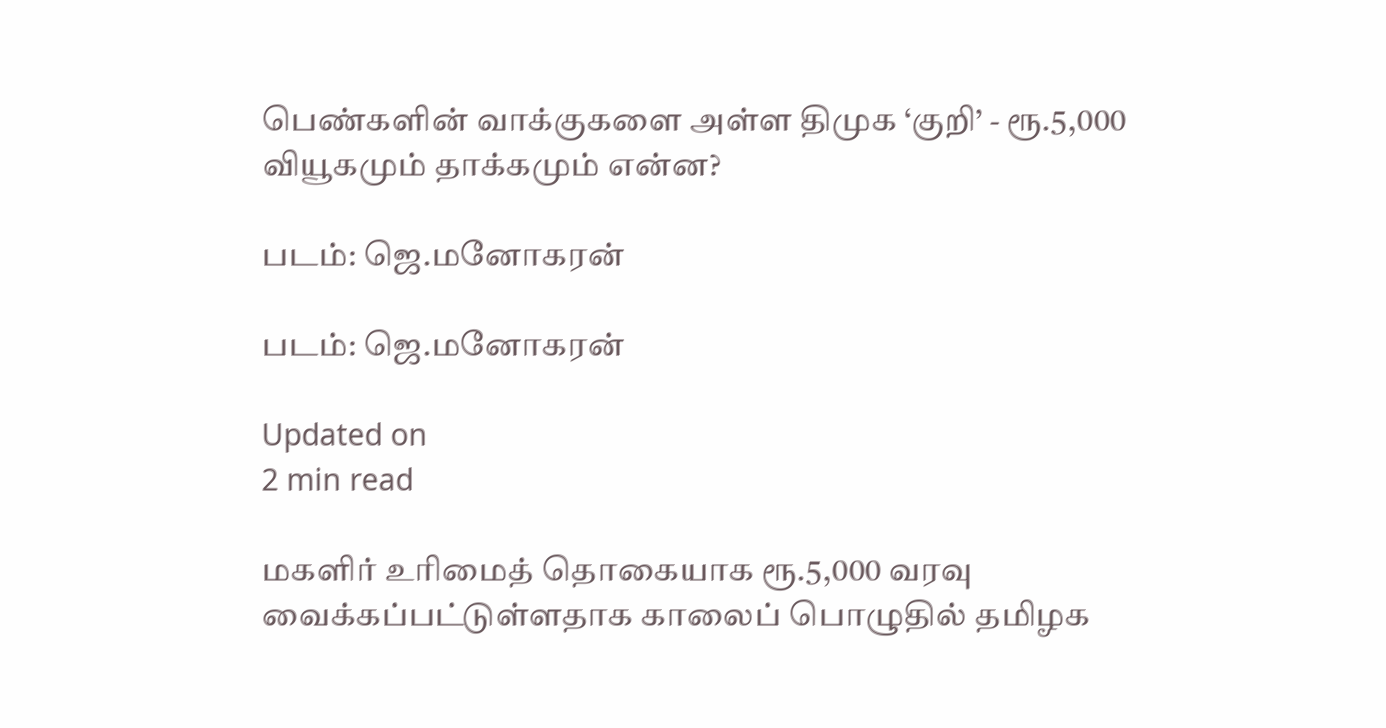பெண்களின் வாக்குகளை அள்ள திமுக ‘குறி’ - ரூ.5,000 வியூகமும் தாக்கமும் என்ன?

படம்: ஜெ.மனோகரன்

படம்: ஜெ.மனோகரன்

Updated on
2 min read

மகளிர் உரிமைத் தொகையாக ரூ.5,000 வரவு வைக்கப்பட்டுள்ளதாக காலைப் பொழுதில் தமிழக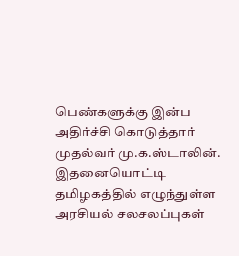பெண்களுக்கு இன்ப அதிர்ச்சி கொடுத்தார் முதல்வர் மு.க.ஸ்டாலின். இதனையொட்டி தமிழகத்தில் எழுந்துள்ள அரசியல் சலசலப்புகள்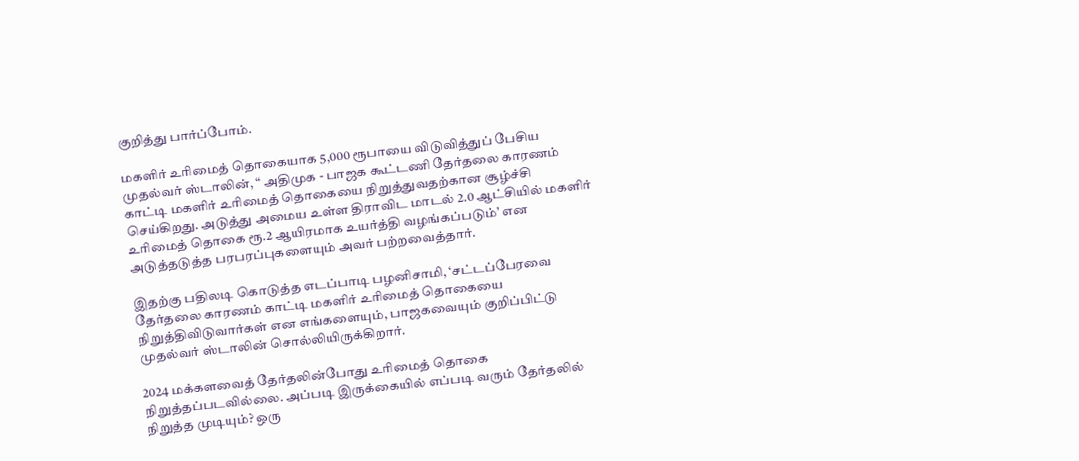குறித்து பார்ப்போம்.

மகளிர் உரிமைத் தொகையாக 5,000 ரூபாயை விடுவித்துப் பேசிய முதல்வர் ஸ்டாலின், “ அதிமுக - பாஜக கூட்டணி தேர்தலை காரணம் காட்டி மகளிர் உரிமைத் தொகையை நிறுத்துவதற்கான சூழ்ச்சி செய்கிறது. அடுத்து அமைய உள்ள திராவிட மாடல் 2.0 ஆட்சியில் மகளிர் உரிமைத் தொகை ரூ.2 ஆயிரமாக உயர்த்தி வழங்கப்படும்’ என அடுத்தடுத்த பரபரப்புகளையும் அவர் பற்றவைத்தார்.

இதற்கு பதிலடி கொடுத்த எடப்பாடி பழனிசாமி, ‘சட்டப்பேரவை தேர்தலை காரணம் காட்டி மகளிர் உரிமைத் தொகையை நிறுத்திவிடுவார்கள் என எங்களையும், பாஜகவையும் குறிப்பிட்டு முதல்வர் ஸ்டாலின் சொல்லியிருக்கிறார்.

2024 மக்களவைத் தேர்தலின்போது உரிமைத் தொகை நிறுத்தப்படவில்லை. அப்படி இருக்கையில் எப்படி வரும் தேர்தலில் நிறுத்த முடியும்? ஒரு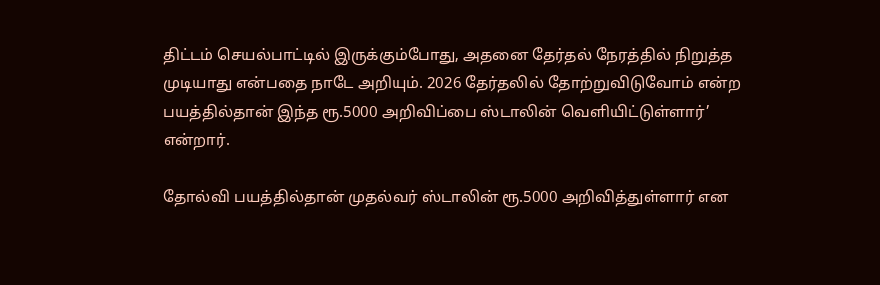திட்டம் செயல்பாட்டில் இருக்கும்போது, அதனை தேர்தல் நேரத்தில் நிறுத்த முடியாது என்பதை நாடே அறியும். 2026 தேர்தலில் தோற்றுவிடுவோம் என்ற பயத்தில்தான் இந்த ரூ.5000 அறிவிப்பை ஸ்டாலின் வெளியிட்டுள்ளார்’ என்றார்.

தோல்வி பயத்தில்தான் முதல்வர் ஸ்டாலின் ரூ.5000 அறிவித்துள்ளார் என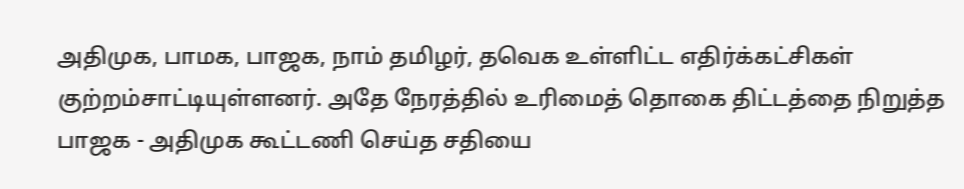அதிமுக, பாமக, பாஜக, நாம் தமிழர், தவெக உள்ளிட்ட எதிர்க்கட்சிகள் குற்றம்சாட்டியுள்ளனர். அதே நேரத்தில் உரிமைத் தொகை திட்டத்தை நிறுத்த பாஜக - அதிமுக கூட்டணி செய்த சதியை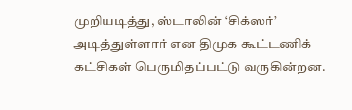முறியடித்து, ஸ்டாலின் ‘சிக்ஸர்’ அடித்துள்ளார் என திமுக கூட்டணிக் கட்சிகள் பெருமிதப்பட்டு வருகின்றன.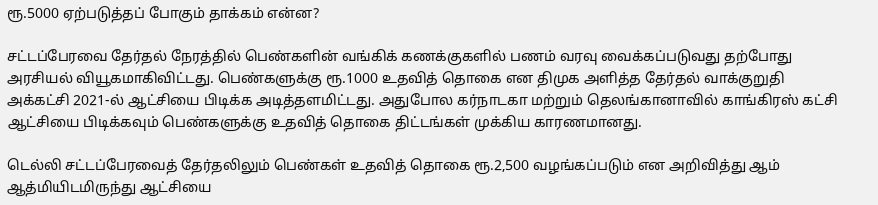ரூ.5000 ஏற்படுத்தப் போகும் தாக்கம் என்ன?

சட்டப்பேரவை தேர்தல் நேரத்தில் பெண்களின் வங்கிக் கணக்குகளில் பணம் வரவு வைக்கப்படுவது தற்போது அரசியல் வியூகமாகிவிட்டது. பெண்களுக்கு ரூ.1000 உதவித் தொகை என திமுக அளித்த தேர்தல் வாக்குறுதி அக்கட்சி 2021-ல் ஆட்சியை பிடிக்க அடித்தளமிட்டது. அதுபோல கர்நாடகா மற்றும் தெலங்கானாவில் காங்கிரஸ் கட்சி ஆட்சியை பிடிக்கவும் பெண்களுக்கு உதவித் தொகை திட்டங்கள் முக்கிய காரணமானது.

டெல்லி சட்டப்பேரவைத் தேர்தலிலும் பெண்கள் உதவித் தொகை ரூ.2,500 வழங்கப்படும் என அறிவித்து ஆம் ஆத்மியிடமிருந்து ஆட்சியை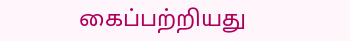கைப்பற்றியது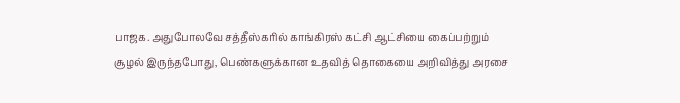பாஜக. அதுபோலவே சத்தீஸ்கரில் காங்கிரஸ் கட்சி ஆட்சியை கைப்பற்றும் சூழல் இருந்தபோது, பெண்களுக்கான உதவித் தொகையை அறிவித்து அரசை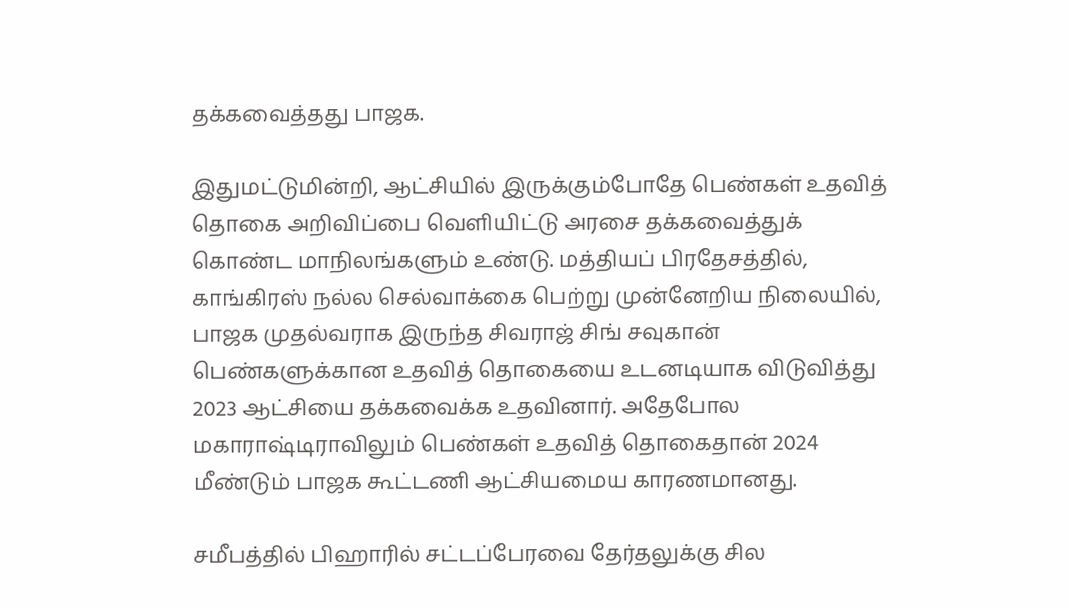தக்கவைத்தது பாஜக.

இதுமட்டுமின்றி, ஆட்சியில் இருக்கும்போதே பெண்கள் உதவித் தொகை அறிவிப்பை வெளியிட்டு அரசை தக்கவைத்துக் கொண்ட மாநிலங்களும் உண்டு. மத்தியப் பிரதேசத்தில், காங்கிரஸ் நல்ல செல்வாக்கை பெற்று முன்னேறிய நிலையில், பாஜக முதல்வராக இருந்த சிவராஜ் சிங் சவுகான் பெண்களுக்கான உதவித் தொகையை உடனடியாக விடுவித்து 2023 ஆட்சியை தக்கவைக்க உதவினார். அதேபோல மகாராஷ்டிராவிலும் பெண்கள் உதவித் தொகைதான் 2024 மீண்டும் பாஜக கூட்டணி ஆட்சியமைய காரணமானது.

சமீபத்தில் பிஹாரில் சட்டப்பேரவை தேர்தலுக்கு சில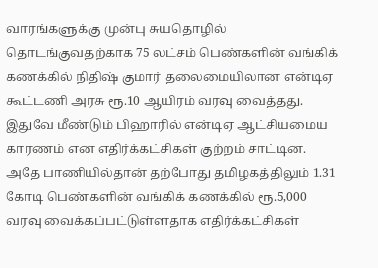வாரங்களுக்கு முன்பு சுயதொழில் தொடங்குவதற்காக 75 லட்சம் பெண்களின் வங்கிக் கணக்கில் நிதிஷ் குமார் தலைமையிலான என்டிஏ கூட்டணி அரசு ரூ.10 ஆயிரம் வரவு வைத்தது. இதுவே மீண்டும் பிஹாரில் என்டிஏ ஆட்சியமைய காரணம் என எதிர்க்கட்சிகள் குற்றம் சாட்டின. அதே பாணியில்தான் தற்போது தமிழகத்திலும் 1.31 கோடி பெண்களின் வங்கிக் கணக்கில் ரூ.5,000 வரவு வைக்கப்பட்டுள்ளதாக எதிர்க்கட்சிகள்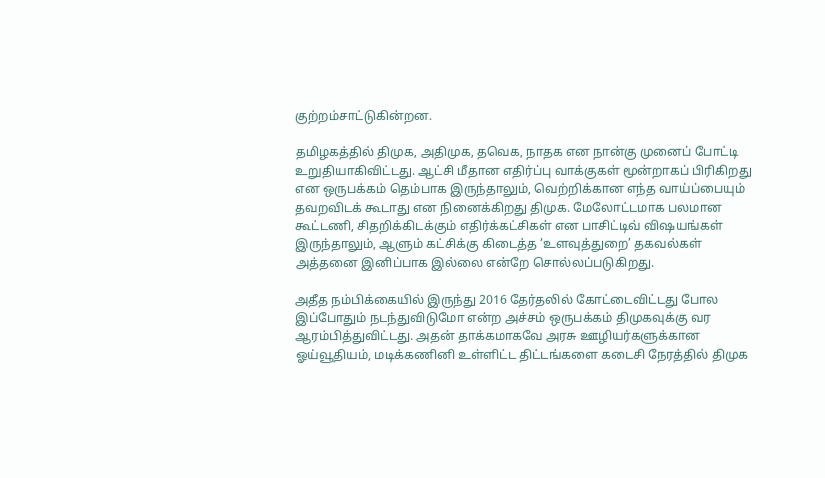குற்றம்சாட்டுகின்றன.

தமிழகத்தில் திமுக, அதிமுக, தவெக, நாதக என நான்கு முனைப் போட்டி உறுதியாகிவிட்டது. ஆட்சி மீதான எதிர்ப்பு வாக்குகள் மூன்றாகப் பிரிகிறது என ஒருபக்கம் தெம்பாக இருந்தாலும், வெற்றிக்கான எந்த வாய்ப்பையும் தவறவிடக் கூடாது என நினைக்கிறது திமுக. மேலோட்டமாக பலமான கூட்டணி, சிதறிக்கிடக்கும் எதிர்க்கட்சிகள் என பாசிட்டிவ் விஷயங்கள் இருந்தாலும், ஆளும் கட்சிக்கு கிடைத்த ‘உளவுத்துறை’ தகவல்கள் அத்தனை இனிப்பாக இல்லை என்றே சொல்லப்படுகிறது.

அதீத நம்பிக்கையில் இருந்து 2016 தேர்தலில் கோட்டைவிட்டது போல இப்போதும் நடந்துவிடுமோ என்ற அச்சம் ஒருபக்கம் திமுகவுக்கு வர ஆரம்பித்துவிட்டது. அதன் தாக்கமாகவே அரசு ஊழியர்களுக்கான ஓய்வூதியம், மடிக்கணினி உள்ளிட்ட திட்டங்களை கடைசி நேரத்தில் திமுக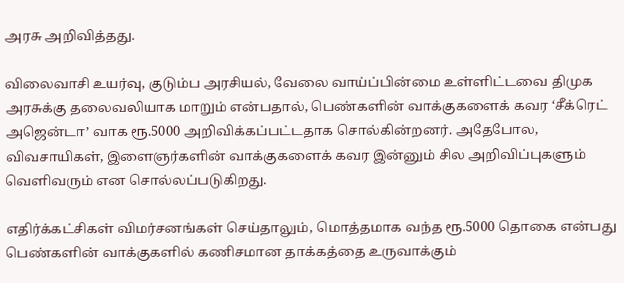அரசு அறிவித்தது.

விலைவாசி உயர்வு, குடும்ப அரசியல், வேலை வாய்ப்பின்மை உள்ளிட்டவை திமுக அரசுக்கு தலைவலியாக மாறும் என்பதால், பெண்களின் வாக்குகளைக் கவர ‘சீக்ரெட் அஜென்டா’ வாக ரூ.5000 அறிவிக்கப்பட்டதாக சொல்கின்றனர். அதேபோல, விவசாயிகள், இளைஞர்களின் வாக்குகளைக் கவர இன்னும் சில அறிவிப்புகளும் வெளிவரும் என சொல்லப்படுகிறது.

எதிர்க்கட்சிகள் விமர்சனங்கள் செய்தாலும், மொத்தமாக வந்த ரூ.5000 தொகை என்பது பெண்களின் வாக்குகளில் கணிசமான தாக்கத்தை உருவாக்கும்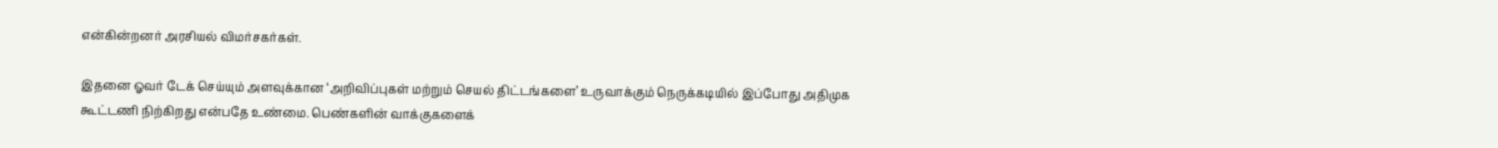என்கின்றனர் அரசியல் விமர்சகர்கள்.

இதனை ஓவர் டேக் செய்யும் அளவுக்கான ‘அறிவிப்புகள் மற்றும் செயல் திட்டங்களை’ உருவாக்கும் நெருக்கடியில் இப்போது அதிமுக கூட்டணி நிற்கிறது என்பதே உண்மை. பெண்களின் வாக்குகளைக்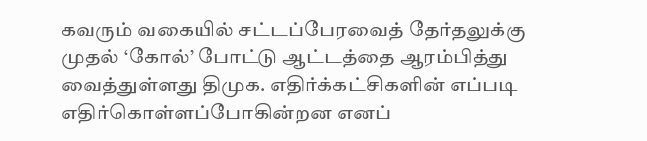கவரும் வகையில் சட்டப்பேரவைத் தேர்தலுக்கு முதல் ‘கோல்’ போட்டு ஆட்டத்தை ஆரம்பித்து வைத்துள்ளது திமுக. எதிர்க்கட்சிகளின் எப்படி எதிர்கொள்ளப்போகின்றன எனப்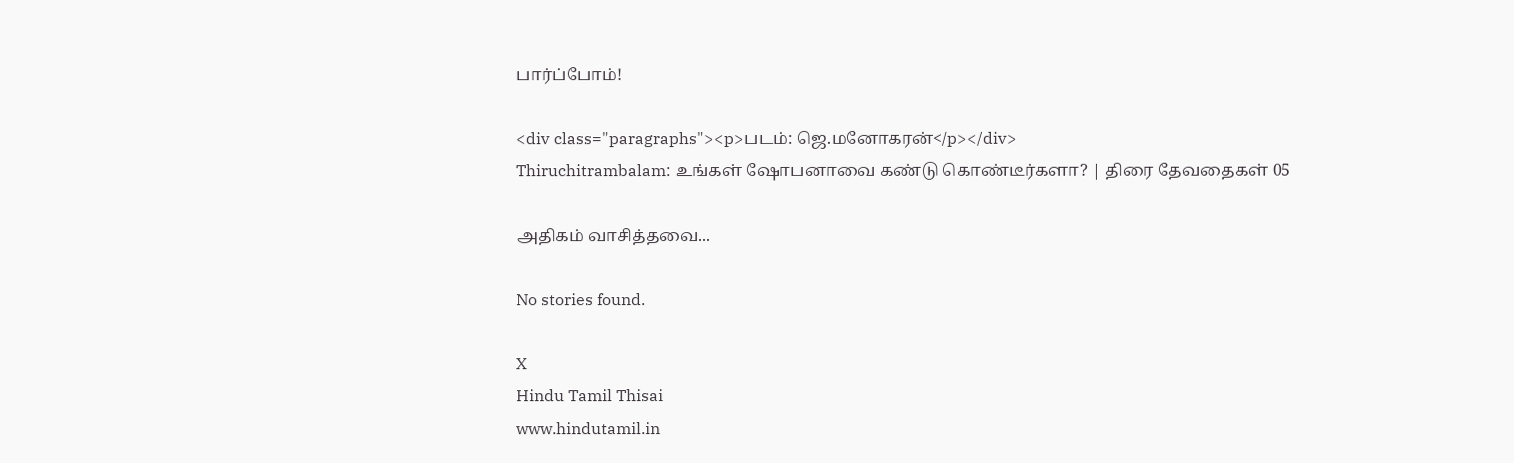பார்ப்போம்!

<div class="paragraphs"><p>படம்: ஜெ.மனோகரன்</p></div>
Thiruchitrambalam: உங்கள் ஷோபனாவை கண்டு கொண்டீர்களா? | திரை தேவதைகள் 05

அதிகம் வாசித்தவை...

No stories found.

X
Hindu Tamil Thisai
www.hindutamil.in